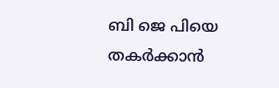ബി ജെ പിയെ തകര്‍ക്കാന്‍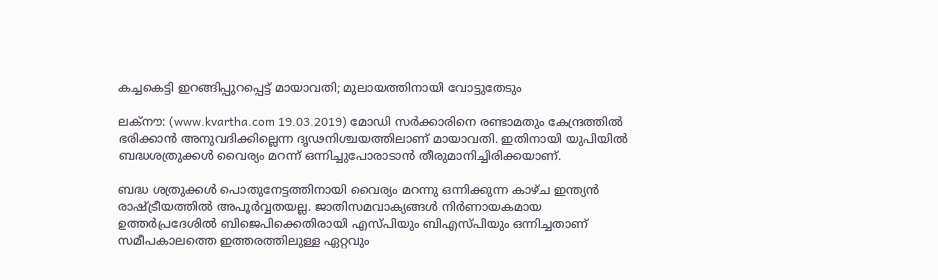കച്ചകെട്ടി ഇറങ്ങിപ്പുറപ്പെട്ട് മായാവതി; മുലായത്തിനായി വോട്ടുതേടും

ലക്‌നൗ: (www.kvartha.com 19.03.2019) മോഡി സര്‍ക്കാരിനെ രണ്ടാമതും കേന്ദ്രത്തില്‍ ഭരിക്കാന്‍ അനുവദിക്കില്ലെന്ന ദൃഢനിശ്ചയത്തിലാണ് മായാവതി. ഇതിനായി യുപിയില്‍ ബദ്ധശത്രുക്കള്‍ വൈര്യം മറന്ന് ഒന്നിച്ചുപോരാടാന്‍ തീരുമാനിച്ചിരിക്കയാണ്.

ബദ്ധ ശത്രുക്കള്‍ പൊതുനേട്ടത്തിനായി വൈര്യം മറന്നു ഒന്നിക്കുന്ന കാഴ്ച ഇന്ത്യന്‍ രാഷ്ട്രീയത്തില്‍ അപൂര്‍വ്വതയല്ല. ജാതിസമവാക്യങ്ങള്‍ നിര്‍ണായകമായ ഉത്തര്‍പ്രദേശില്‍ ബിജെപിക്കെതിരായി എസ്പിയും ബിഎസ്പിയും ഒന്നിച്ചതാണ് സമീപകാലത്തെ ഇത്തരത്തിലുള്ള ഏറ്റവും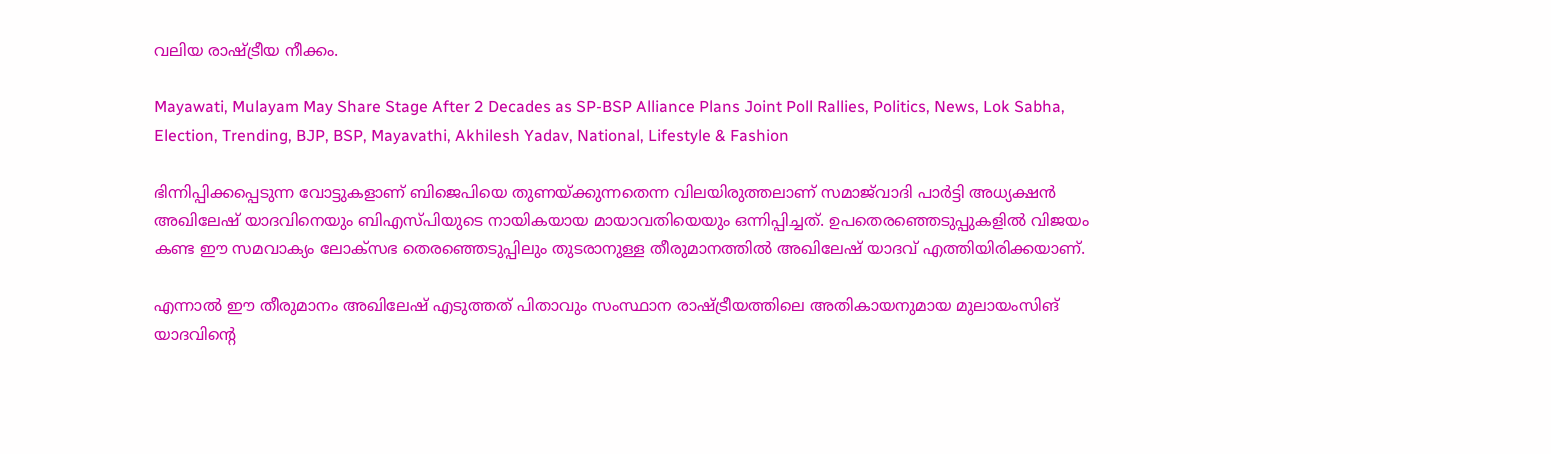വലിയ രാഷ്ട്രീയ നീക്കം.

Mayawati, Mulayam May Share Stage After 2 Decades as SP-BSP Alliance Plans Joint Poll Rallies, Politics, News, Lok Sabha, Election, Trending, BJP, BSP, Mayavathi, Akhilesh Yadav, National, Lifestyle & Fashion

ഭിന്നിപ്പിക്കപ്പെടുന്ന വോട്ടുകളാണ് ബിജെപിയെ തുണയ്ക്കുന്നതെന്ന വിലയിരുത്തലാണ് സമാജ്‌വാദി പാര്‍ട്ടി അധ്യക്ഷന്‍ അഖിലേഷ് യാദവിനെയും ബിഎസ്പിയുടെ നായികയായ മായാവതിയെയും ഒന്നിപ്പിച്ചത്. ഉപതെരഞ്ഞെടുപ്പുകളില്‍ വിജയം കണ്ട ഈ സമവാക്യം ലോക്‌സഭ തെരഞ്ഞെടുപ്പിലും തുടരാനുള്ള തീരുമാനത്തില്‍ അഖിലേഷ് യാദവ് എത്തിയിരിക്കയാണ്.

എന്നാല്‍ ഈ തീരുമാനം അഖിലേഷ് എടുത്തത് പിതാവും സംസ്ഥാന രാഷ്ട്രീയത്തിലെ അതികായനുമായ മുലായംസിങ് യാദവിന്റെ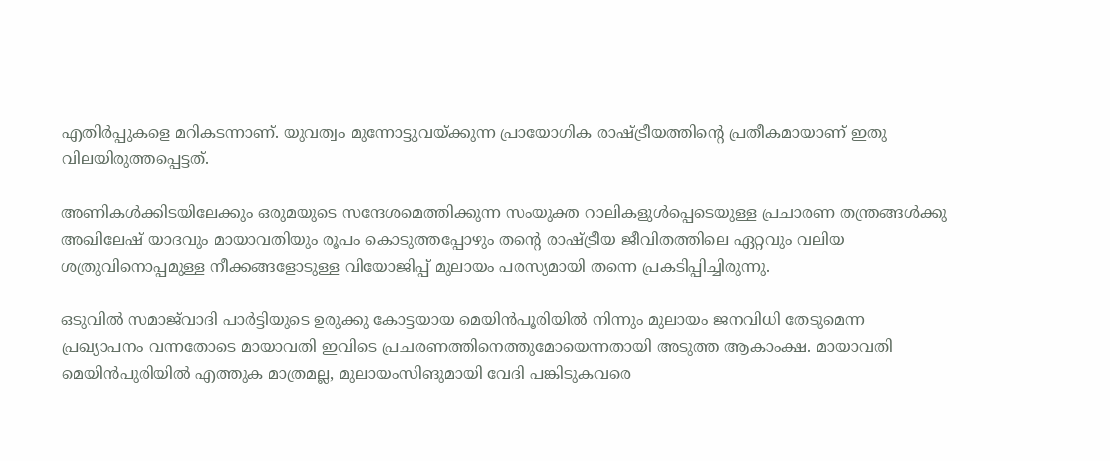എതിര്‍പ്പുകളെ മറികടന്നാണ്. യുവത്വം മുന്നോട്ടുവയ്ക്കുന്ന പ്രായോഗിക രാഷ്ട്രീയത്തിന്റെ പ്രതീകമായാണ് ഇതു വിലയിരുത്തപ്പെട്ടത്.

അണികള്‍ക്കിടയിലേക്കും ഒരുമയുടെ സന്ദേശമെത്തിക്കുന്ന സംയുക്ത റാലികളുള്‍പ്പെടെയുള്ള പ്രചാരണ തന്ത്രങ്ങള്‍ക്കു അഖിലേഷ് യാദവും മായാവതിയും രൂപം കൊടുത്തപ്പോഴും തന്റെ രാഷ്ട്രീയ ജീവിതത്തിലെ ഏറ്റവും വലിയ ശത്രുവിനൊപ്പമുള്ള നീക്കങ്ങളോടുള്ള വിയോജിപ്പ് മുലായം പരസ്യമായി തന്നെ പ്രകടിപ്പിച്ചിരുന്നു.

ഒടുവില്‍ സമാജ്‌വാദി പാര്‍ട്ടിയുടെ ഉരുക്കു കോട്ടയായ മെയിന്‍പൂരിയില്‍ നിന്നും മുലായം ജനവിധി തേടുമെന്ന പ്രഖ്യാപനം വന്നതോടെ മായാവതി ഇവിടെ പ്രചരണത്തിനെത്തുമോയെന്നതായി അടുത്ത ആകാംക്ഷ. മായാവതി മെയിന്‍പുരിയില്‍ എത്തുക മാത്രമല്ല, മുലായംസിങുമായി വേദി പങ്കിടുകവരെ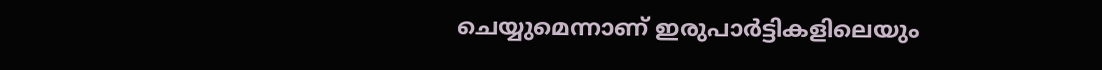ചെയ്യുമെന്നാണ് ഇരുപാര്‍ട്ടികളിലെയും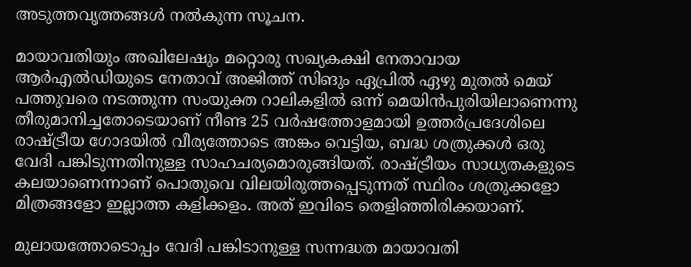അടുത്തവൃത്തങ്ങള്‍ നല്‍കുന്ന സൂചന.

മായാവതിയും അഖിലേഷും മറ്റൊരു സഖ്യകക്ഷി നേതാവായ ആര്‍എല്‍ഡിയുടെ നേതാവ് അജിത്ത് സിങും ഏപ്രില്‍ ഏഴു മുതല്‍ മെയ് പത്തുവരെ നടത്തുന്ന സംയുക്ത റാലികളില്‍ ഒന്ന് മെയിന്‍പുരിയിലാണെന്നു തീരുമാനിച്ചതോടെയാണ് നീണ്ട 25 വര്‍ഷത്തോളമായി ഉത്തര്‍പ്രദേശിലെ രാഷ്ട്രീയ ഗോദയില്‍ വീര്യത്തോടെ അങ്കം വെട്ടിയ, ബദ്ധ ശത്രുക്കള്‍ ഒരു വേദി പങ്കിടുന്നതിനുള്ള സാഹചര്യമൊരുങ്ങിയത്. രാഷ്ട്രീയം സാധ്യതകളുടെ കലയാണെന്നാണ് പൊതുവെ വിലയിരുത്തപ്പെടുന്നത് സ്ഥിരം ശത്രുക്കളോ മിത്രങ്ങളോ ഇല്ലാത്ത കളിക്കളം. അത് ഇവിടെ തെളിഞ്ഞിരിക്കയാണ്.

മുലായത്തോടൊപ്പം വേദി പങ്കിടാനുള്ള സന്നദ്ധത മായാവതി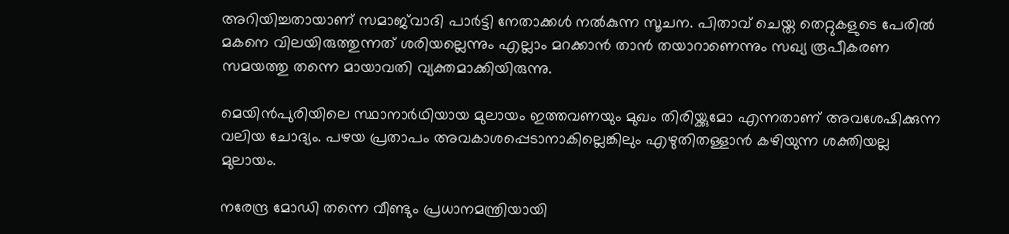അറിയിച്ചതായാണ് സമാജ്‌വാദി പാര്‍ട്ടി നേതാക്കള്‍ നല്‍കുന്ന സൂചന. പിതാവ് ചെയ്ത തെറ്റുകളുടെ പേരില്‍ മകനെ വിലയിരുത്തുന്നത് ശരിയല്ലെന്നും എല്ലാം മറക്കാന്‍ താന്‍ തയാറാണെന്നും സഖ്യ രൂപീകരണ സമയത്തു തന്നെ മായാവതി വ്യക്തമാക്കിയിരുന്നു.

മെയിന്‍പുരിയിലെ സ്ഥാനാര്‍ഥിയായ മുലായം ഇത്തവണയും മുഖം തിരിയ്ക്കുമോ എന്നതാണ് അവശേഷിക്കുന്ന വലിയ ചോദ്യം. പഴയ പ്രതാപം അവകാശപ്പെടാനാകില്ലെങ്കിലും എഴുതിതള്ളാന്‍ കഴിയുന്ന ശക്തിയല്ല മുലായം.

നരേന്ദ്ര മോഡി തന്നെ വീണ്ടും പ്രധാനമന്ത്രിയായി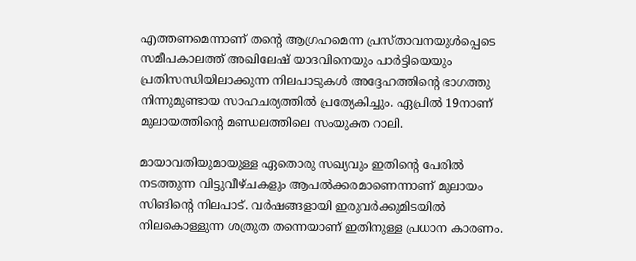എത്തണമെന്നാണ് തന്റെ ആഗ്രഹമെന്ന പ്രസ്താവനയുള്‍പ്പെടെ സമീപകാലത്ത് അഖിലേഷ് യാദവിനെയും പാര്‍ട്ടിയെയും പ്രതിസന്ധിയിലാക്കുന്ന നിലപാടുകള്‍ അദ്ദേഹത്തിന്റെ ഭാഗത്തു നിന്നുമുണ്ടായ സാഹചര്യത്തില്‍ പ്രത്യേകിച്ചും. ഏപ്രില്‍ 19നാണ് മുലായത്തിന്റെ മണ്ഡലത്തിലെ സംയുക്ത റാലി.

മായാവതിയുമായുള്ള ഏതൊരു സഖ്യവും ഇതിന്റെ പേരില്‍ നടത്തുന്ന വിട്ടുവീഴ്ചകളും ആപല്‍ക്കരമാണെന്നാണ് മുലായം സിങിന്റെ നിലപാട്. വര്‍ഷങ്ങളായി ഇരുവര്‍ക്കുമിടയില്‍ നിലകൊള്ളുന്ന ശത്രുത തന്നെയാണ് ഇതിനുള്ള പ്രധാന കാരണം.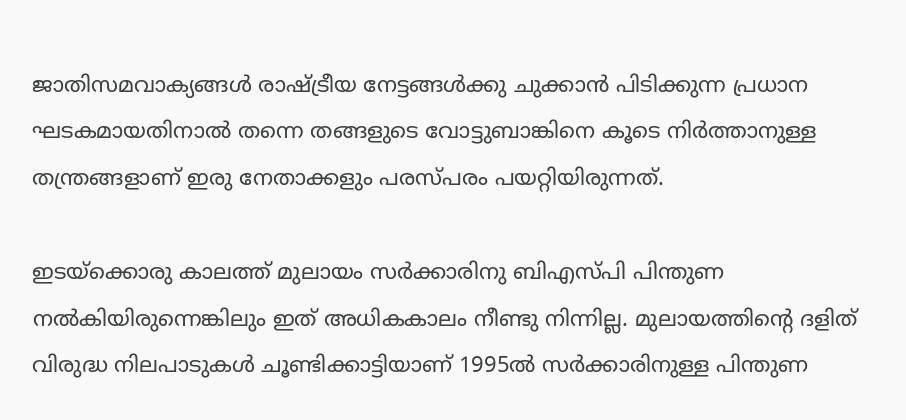ജാതിസമവാക്യങ്ങള്‍ രാഷ്ട്രീയ നേട്ടങ്ങള്‍ക്കു ചുക്കാന്‍ പിടിക്കുന്ന പ്രധാന ഘടകമായതിനാല്‍ തന്നെ തങ്ങളുടെ വോട്ടുബാങ്കിനെ കൂടെ നിര്‍ത്താനുള്ള തന്ത്രങ്ങളാണ് ഇരു നേതാക്കളും പരസ്പരം പയറ്റിയിരുന്നത്.

ഇടയ്‌ക്കൊരു കാലത്ത് മുലായം സര്‍ക്കാരിനു ബിഎസ്പി പിന്തുണ നല്‍കിയിരുന്നെങ്കിലും ഇത് അധികകാലം നീണ്ടു നിന്നില്ല. മുലായത്തിന്റെ ദളിത് വിരുദ്ധ നിലപാടുകള്‍ ചൂണ്ടിക്കാട്ടിയാണ് 1995ല്‍ സര്‍ക്കാരിനുള്ള പിന്തുണ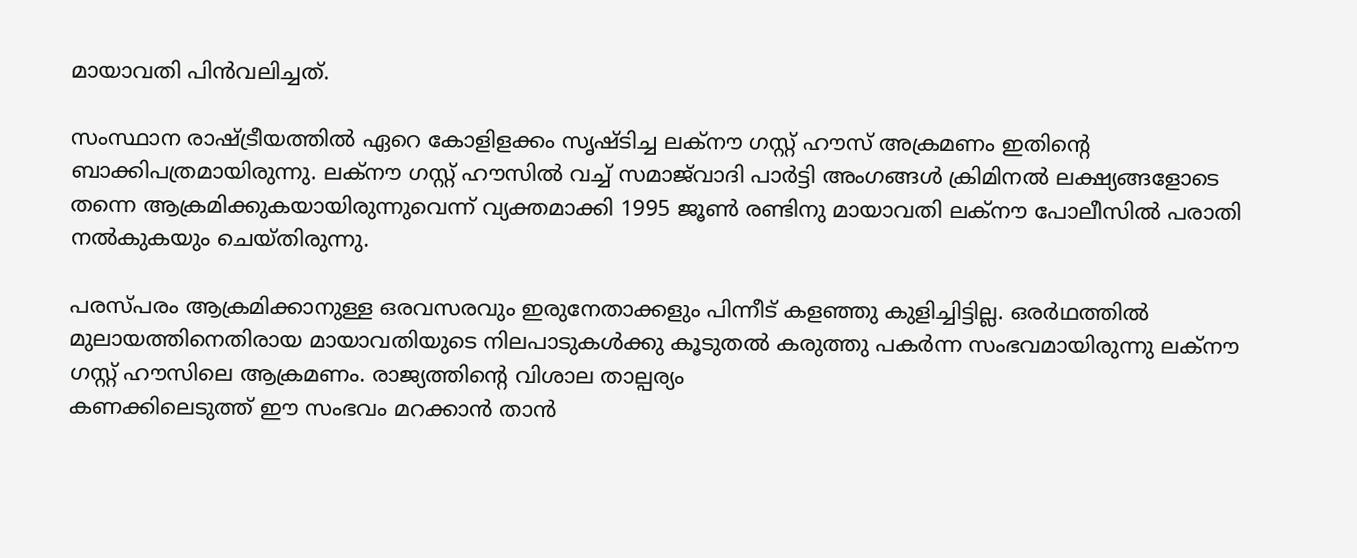മായാവതി പിന്‍വലിച്ചത്.

സംസ്ഥാന രാഷ്ട്രീയത്തില്‍ ഏറെ കോളിളക്കം സൃഷ്ടിച്ച ലക്‌നൗ ഗസ്റ്റ് ഹൗസ് അക്രമണം ഇതിന്റെ ബാക്കിപത്രമായിരുന്നു. ലക്‌നൗ ഗസ്റ്റ് ഹൗസില്‍ വച്ച് സമാജ്‌വാദി പാര്‍ട്ടി അംഗങ്ങള്‍ ക്രിമിനല്‍ ലക്ഷ്യങ്ങളോടെ തന്നെ ആക്രമിക്കുകയായിരുന്നുവെന്ന് വ്യക്തമാക്കി 1995 ജൂണ്‍ രണ്ടിനു മായാവതി ലക്‌നൗ പോലീസില്‍ പരാതി നല്‍കുകയും ചെയ്തിരുന്നു.

പരസ്പരം ആക്രമിക്കാനുള്ള ഒരവസരവും ഇരുനേതാക്കളും പിന്നീട് കളഞ്ഞു കുളിച്ചിട്ടില്ല. ഒരര്‍ഥത്തില്‍ മുലായത്തിനെതിരായ മായാവതിയുടെ നിലപാടുകള്‍ക്കു കൂടുതല്‍ കരുത്തു പകര്‍ന്ന സംഭവമായിരുന്നു ലക്‌നൗ ഗസ്റ്റ് ഹൗസിലെ ആക്രമണം. രാജ്യത്തിന്റെ വിശാല താല്പര്യം
കണക്കിലെടുത്ത് ഈ സംഭവം മറക്കാന്‍ താന്‍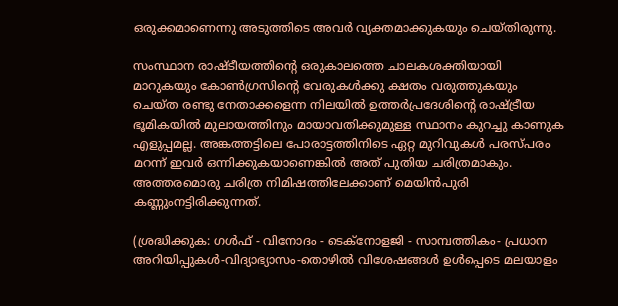ഒരുക്കമാണെന്നു അടുത്തിടെ അവര്‍ വ്യക്തമാക്കുകയും ചെയ്തിരുന്നു.

സംസ്ഥാന രാഷ്ടീയത്തിന്റെ ഒരുകാലത്തെ ചാലകശക്തിയായി മാറുകയും കോണ്‍ഗ്രസിന്റെ വേരുകള്‍ക്കു ക്ഷതം വരുത്തുകയും ചെയ്ത രണ്ടു നേതാക്കളെന്ന നിലയില്‍ ഉത്തര്‍പ്രദേശിന്റെ രാഷ്ട്രീയ ഭൂമികയില്‍ മുലായത്തിനും മായാവതിക്കുമുള്ള സ്ഥാനം കുറച്ചു കാണുക എളുപ്പമല്ല. അങ്കത്തട്ടിലെ പോരാട്ടത്തിനിടെ ഏറ്റ മുറിവുകള്‍ പരസ്പരം മറന്ന് ഇവര്‍ ഒന്നിക്കുകയാണെങ്കില്‍ അത് പുതിയ ചരിത്രമാകും. അത്തരമൊരു ചരിത്ര നിമിഷത്തിലേക്കാണ് മെയിന്‍പുരി കണ്ണുംനട്ടിരിക്കുന്നത്.

(ശ്രദ്ധിക്കുക: ഗൾഫ് - വിനോദം - ടെക്നോളജി - സാമ്പത്തികം- പ്രധാന അറിയിപ്പുകൾ-വിദ്യാഭ്യാസം-തൊഴിൽ വിശേഷങ്ങൾ ഉൾപ്പെടെ മലയാളം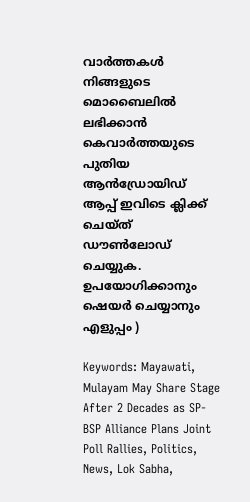വാർത്തകൾ നിങ്ങളുടെ മൊബൈലിൽ ലഭിക്കാൻ കെവാർത്തയുടെ പുതിയ ആൻഡ്രോയിഡ് ആപ്പ് ഇവിടെ ക്ലിക്ക് ചെയ്ത് ഡൗൺലോഡ് ചെയ്യുക. ഉപയോഗിക്കാനും ഷെയർ ചെയ്യാനും എളുപ്പം )

Keywords: Mayawati, Mulayam May Share Stage After 2 Decades as SP-BSP Alliance Plans Joint Poll Rallies, Politics, News, Lok Sabha,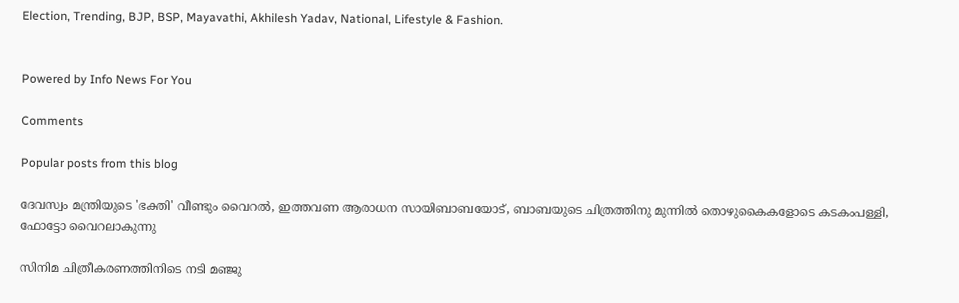Election, Trending, BJP, BSP, Mayavathi, Akhilesh Yadav, National, Lifestyle & Fashion.


Powered by Info News For You

Comments

Popular posts from this blog

ദേവസ്വം മന്ത്രിയുടെ 'ഭക്തി' വീണ്ടും വൈറല്‍, ഇത്തവണ ആരാധന സായിബാബയോട്, ബാബയുടെ ചിത്രത്തിനു മുന്നില്‍ തൊഴുകൈകളോടെ കടകംപള്ളി, ഫോട്ടോ വൈറലാകുന്നു

സിനിമ ചിത്രീകരണത്തിനിടെ നടി മഞ്ജു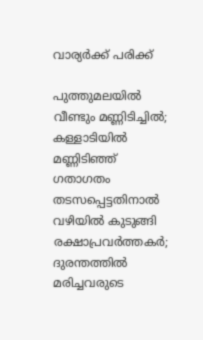വാര്യര്‍ക്ക് പരിക്ക്

പുത്തുമലയില്‍ വീണ്ടും മണ്ണിടിച്ചില്‍; കള്ളാടിയില്‍ മണ്ണിടിഞ്ഞ് ഗതാഗതം തടസപ്പെട്ടതിനാല്‍ വഴിയില്‍ കുടുങ്ങി രക്ഷാപ്രവര്‍ത്തകര്‍; ദുരന്തത്തില്‍ മരിച്ചവരുടെ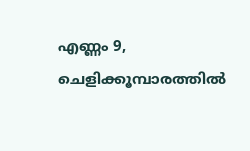എണ്ണം 9, ചെളിക്കൂമ്പാരത്തില്‍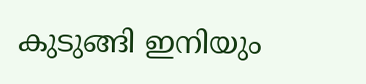കുടുങ്ങി ഇനിയും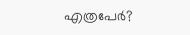എത്രപേര്‍?